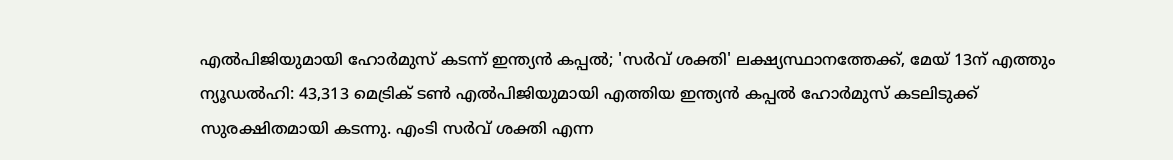എൽപിജിയുമായി ഹോർമുസ് കടന്ന് ഇന്ത്യൻ കപ്പൽ; 'സർവ് ശക്തി' ലക്ഷ്യസ്ഥാനത്തേക്ക്, മേയ് 13ന് എത്തും
ന്യൂഡൽഹി: 43,313 മെട്രിക് ടൺ എൽപിജിയുമായി എത്തിയ ഇന്ത്യൻ കപ്പൽ ഹോർമുസ് കടലിടുക്ക് സുരക്ഷിതമായി കടന്നു. എംടി സർവ് ശക്തി എന്ന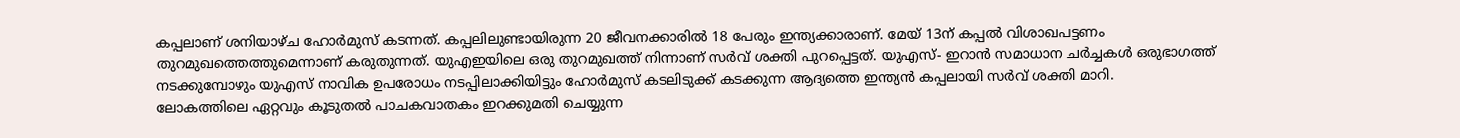കപ്പലാണ് ശനിയാഴ്ച ഹോർമുസ് കടന്നത്. കപ്പലിലുണ്ടായിരുന്ന 20 ജീവനക്കാരിൽ 18 പേരും ഇന്ത്യക്കാരാണ്. മേയ് 13ന് കപ്പൽ വിശാഖപട്ടണം തുറമുഖത്തെത്തുമെന്നാണ് കരുതുന്നത്. യുഎഇയിലെ ഒരു തുറമുഖത്ത് നിന്നാണ് സർവ് ശക്തി പുറപ്പെട്ടത്. യുഎസ്- ഇറാൻ സമാധാന ചർച്ചകൾ ഒരുഭാഗത്ത് നടക്കുമ്പോഴും യുഎസ് നാവിക ഉപരോധം നടപ്പിലാക്കിയിട്ടും ഹോർമുസ് കടലിടുക്ക് കടക്കുന്ന ആദ്യത്തെ ഇന്ത്യൻ കപ്പലായി സർവ് ശക്തി മാറി.
ലോകത്തിലെ ഏറ്റവും കൂടുതൽ പാചകവാതകം ഇറക്കുമതി ചെയ്യുന്ന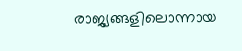രാജ്യങ്ങളിലൊന്നായ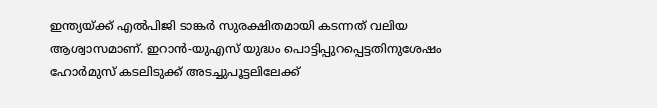ഇന്ത്യയ്ക്ക് എൽപിജി ടാങ്കർ സുരക്ഷിതമായി കടന്നത് വലിയ ആശ്വാസമാണ്. ഇറാൻ-യുഎസ് യുദ്ധം പൊട്ടിപ്പുറപ്പെട്ടതിനുശേഷം ഹോർമുസ് കടലിടുക്ക് അടച്ചുപൂട്ടലിലേക്ക്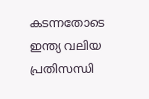കടന്നതോടെ ഇന്ത്യ വലിയ പ്രതിസന്ധി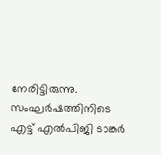നേരിട്ടിരുന്നു. സംഘർഷത്തിനിടെ എട്ട് എൽപിജി ടാങ്കർ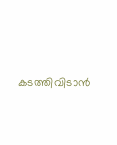കടത്തിവിടാൻ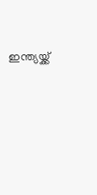ഇന്ത്യയ്ക്ക്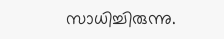സാധിച്ചിരുന്നു.